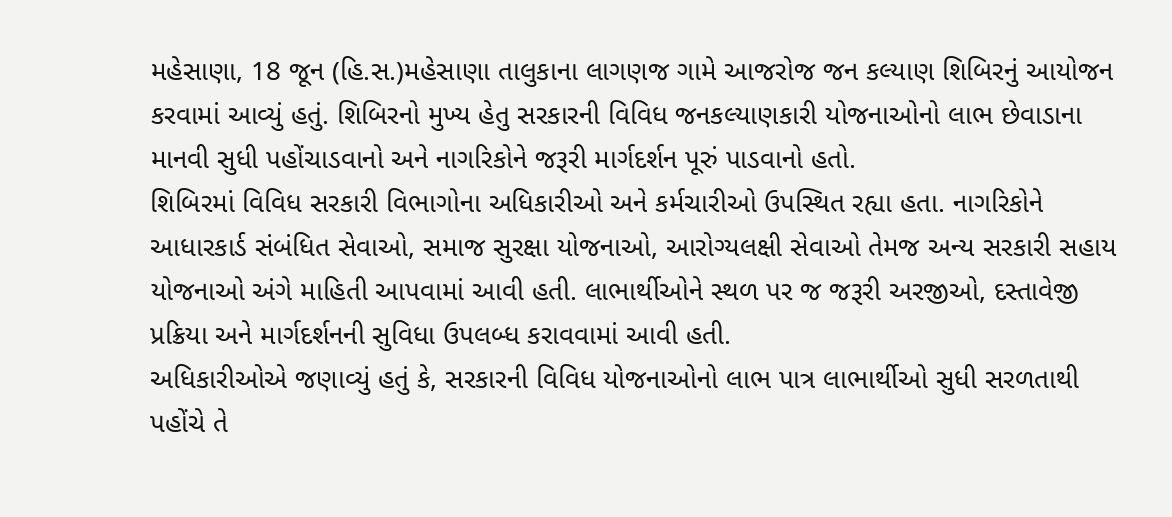મહેસાણા, 18 જૂન (હિ.સ.)મહેસાણા તાલુકાના લાગણજ ગામે આજરોજ જન કલ્યાણ શિબિરનું આયોજન કરવામાં આવ્યું હતું. શિબિરનો મુખ્ય હેતુ સરકારની વિવિધ જનકલ્યાણકારી યોજનાઓનો લાભ છેવાડાના માનવી સુધી પહોંચાડવાનો અને નાગરિકોને જરૂરી માર્ગદર્શન પૂરું પાડવાનો હતો.
શિબિરમાં વિવિધ સરકારી વિભાગોના અધિકારીઓ અને કર્મચારીઓ ઉપસ્થિત રહ્યા હતા. નાગરિકોને આધારકાર્ડ સંબંધિત સેવાઓ, સમાજ સુરક્ષા યોજનાઓ, આરોગ્યલક્ષી સેવાઓ તેમજ અન્ય સરકારી સહાય યોજનાઓ અંગે માહિતી આપવામાં આવી હતી. લાભાર્થીઓને સ્થળ પર જ જરૂરી અરજીઓ, દસ્તાવેજી પ્રક્રિયા અને માર્ગદર્શનની સુવિધા ઉપલબ્ધ કરાવવામાં આવી હતી.
અધિકારીઓએ જણાવ્યું હતું કે, સરકારની વિવિધ યોજનાઓનો લાભ પાત્ર લાભાર્થીઓ સુધી સરળતાથી પહોંચે તે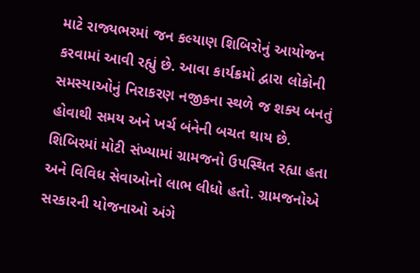માટે રાજ્યભરમાં જન કલ્યાણ શિબિરોનું આયોજન કરવામાં આવી રહ્યું છે. આવા કાર્યક્રમો દ્વારા લોકોની સમસ્યાઓનું નિરાકરણ નજીકના સ્થળે જ શક્ય બનતું હોવાથી સમય અને ખર્ચ બંનેની બચત થાય છે.
શિબિરમાં મોટી સંખ્યામાં ગ્રામજનો ઉપસ્થિત રહ્યા હતા અને વિવિધ સેવાઓનો લાભ લીધો હતો. ગ્રામજનોએ સરકારની યોજનાઓ અંગે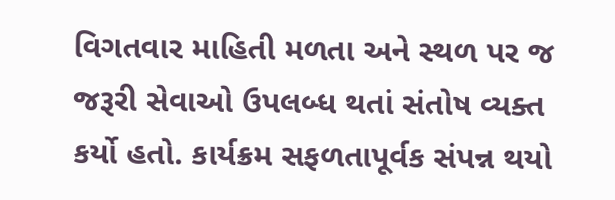વિગતવાર માહિતી મળતા અને સ્થળ પર જ જરૂરી સેવાઓ ઉપલબ્ધ થતાં સંતોષ વ્યક્ત કર્યો હતો. કાર્યક્રમ સફળતાપૂર્વક સંપન્ન થયો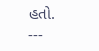હતો.
---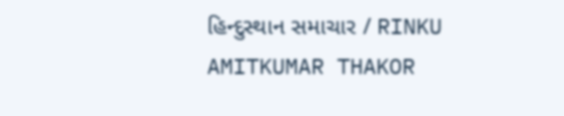હિન્દુસ્થાન સમાચાર / RINKU AMITKUMAR THAKOR